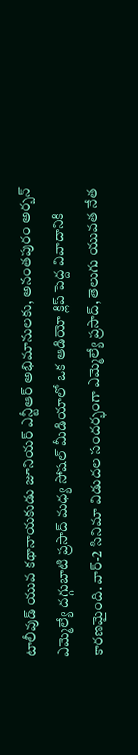టాలీవుడ్ యువ కథానాయకుడు జూనియర్ ఎన్టీఆర్ అభిమానులకు, అనంతపురం అర్బన్ ఎమ్మెల్యే దగ్గుబాటి ప్రసాద్ మధ్య సోషల్ మీడియాలో ఒక ఆడియో క్లిప్ పెద్ద వివాదానికి కారణమైంది. వార్-2 సినిమా విడుదల సందర్భంగా ఎమ్మెల్యే ప్రసాద్, తెలుగు యువత నేత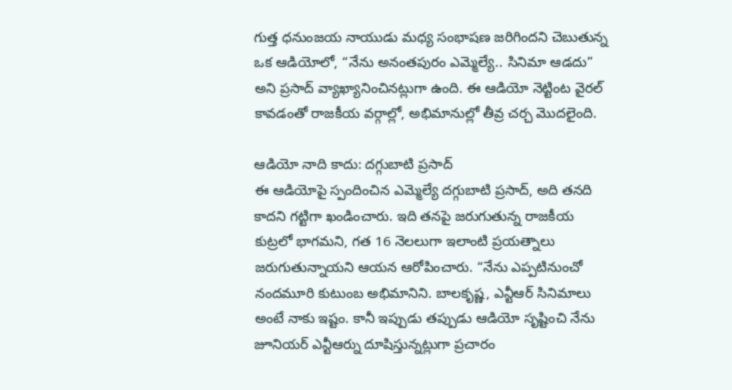గుత్త ధనుంజయ నాయుడు మధ్య సంభాషణ జరిగిందని చెబుతున్న ఒక ఆడియోలో, “నేను అనంతపురం ఎమ్మెల్యే.. సినిమా ఆడదు” అని ప్రసాద్ వ్యాఖ్యానించినట్లుగా ఉంది. ఈ ఆడియో నెట్టింట వైరల్ కావడంతో రాజకీయ వర్గాల్లో, అభిమానుల్లో తీవ్ర చర్చ మొదలైంది.

ఆడియో నాది కాదు: దగ్గుబాటి ప్రసాద్
ఈ ఆడియోపై స్పందించిన ఎమ్మెల్యే దగ్గుబాటి ప్రసాద్, అది తనది కాదని గట్టిగా ఖండించారు. ఇది తనపై జరుగుతున్న రాజకీయ కుట్రలో భాగమని, గత 16 నెలలుగా ఇలాంటి ప్రయత్నాలు జరుగుతున్నాయని ఆయన ఆరోపించారు. “నేను ఎప్పటినుంచో నందమూరి కుటుంబ అభిమానిని. బాలకృష్ణ, ఎన్టీఆర్ సినిమాలు అంటే నాకు ఇష్టం. కానీ ఇప్పుడు తప్పుడు ఆడియో సృష్టించి నేను జూనియర్ ఎన్టీఆర్ను దూషిస్తున్నట్లుగా ప్రచారం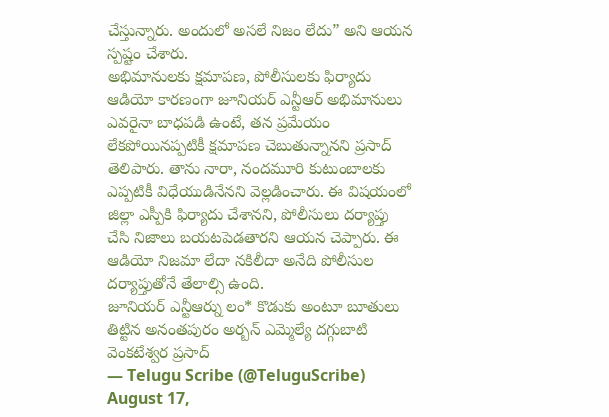చేస్తున్నారు. అందులో అసలే నిజం లేదు” అని ఆయన స్పష్టం చేశారు.
అభిమానులకు క్షమాపణ, పోలీసులకు ఫిర్యాదు
ఆడియో కారణంగా జూనియర్ ఎన్టీఆర్ అభిమానులు ఎవరైనా బాధపడి ఉంటే, తన ప్రమేయం లేకపోయినప్పటికీ క్షమాపణ చెబుతున్నానని ప్రసాద్ తెలిపారు. తాను నారా, నందమూరి కుటుంబాలకు ఎప్పటికీ విధేయుడినేనని వెల్లడించారు. ఈ విషయంలో జిల్లా ఎస్పీకి ఫిర్యాదు చేశానని, పోలీసులు దర్యాప్తు చేసి నిజాలు బయటపెడతారని ఆయన చెప్పారు. ఈ ఆడియో నిజమా లేదా నకిలీదా అనేది పోలీసుల దర్యాప్తుతోనే తేలాల్సి ఉంది.
జూనియర్ ఎన్టీఆర్ను లం* కొడుకు అంటూ బూతులు తిట్టిన అనంతపురం అర్బన్ ఎమ్మెల్యే దగ్గుబాటి వెంకటేశ్వర ప్రసాద్
— Telugu Scribe (@TeluguScribe) August 17,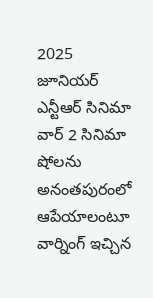2025
జూనియర్ ఎన్టీఆర్ సినిమా వార్ 2 సినిమా షోలను అనంతపురంలో ఆపేయాలంటూ వార్నింగ్ ఇచ్చిన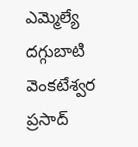ఎమ్మెల్యే దగ్గుబాటి వెంకటేశ్వర ప్రసాద్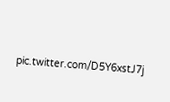pic.twitter.com/D5Y6xstJ7j